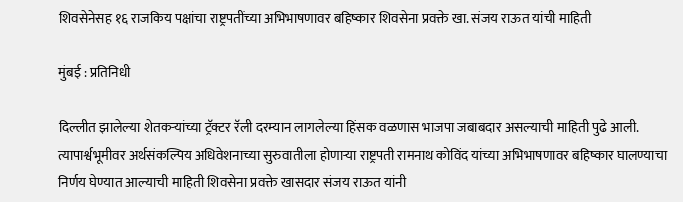शिवसेनेसह १६ राजकिय पक्षांचा राष्ट्रपतींच्या अभिभाषणावर बहिष्कार शिवसेना प्रवक्ते खा. संजय राऊत यांची माहिती

मुंबई : प्रतिनिधी

दिल्लीत झालेल्या शेतकऱ्यांच्या ट्रॅक्टर रॅली दरम्यान लागलेल्या हिंसक वळणास भाजपा जबाबदार असल्याची माहिती पुढे आली. त्यापार्श्वभूमीवर अर्थसंकल्पिय अधिवेशनाच्या सुरुवातीला होणाऱ्या राष्ट्रपती रामनाथ कोविंद यांच्या अभिभाषणावर बहिष्कार घालण्याचा निर्णय घेण्यात आल्याची माहिती शिवसेना प्रवक्ते खासदार संजय राऊत यांनी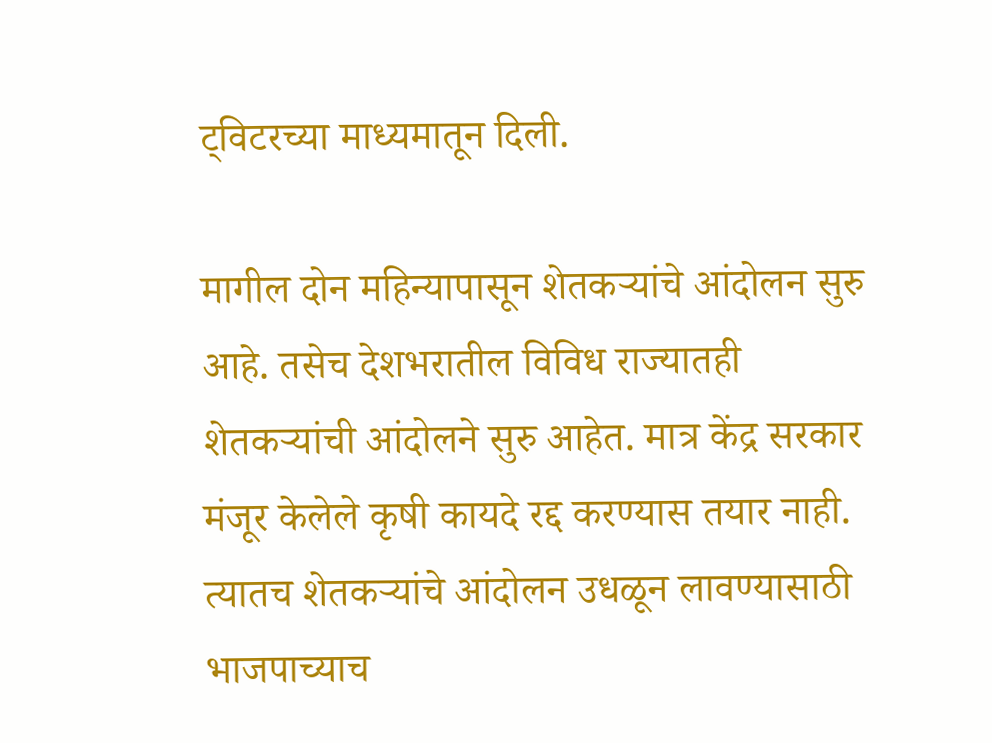ट्विटरच्या माध्यमातून दिली.

मागील दोन महिन्यापासून शेतकऱ्यांचे आंदोलन सुरु आहे. तसेच देशभरातील विविध राज्यातही शेतकऱ्यांची आंदोलने सुरु आहेत. मात्र केंद्र सरकार मंजूर केलेले कृषी कायदे रद्द करण्यास तयार नाही. त्यातच शेतकऱ्यांचे आंदोलन उधळून लावण्यासाठी भाजपाच्याच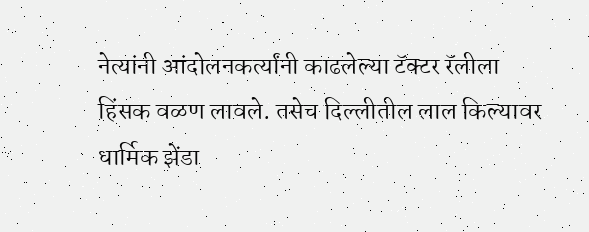नेत्यांनी आंदोलनकर्त्यांनी काढलेल्या टॅक्टर रॅलीला हिंसक वळण लावले. तसेच दिल्लीतील लाल किल्यावर धार्मिक झेंडा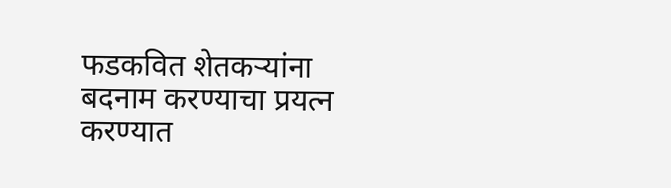फडकवित शेतकऱ्यांना बदनाम करण्याचा प्रयत्न करण्यात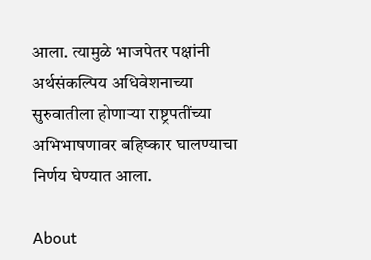आला. त्यामुळे भाजपेतर पक्षांनी अर्थसंकल्पिय अधिवेशनाच्या सुरुवातीला होणाऱ्या राष्ट्रपतींच्या अभिभाषणावर बहिष्कार घालण्याचा निर्णय घेण्यात आला.

About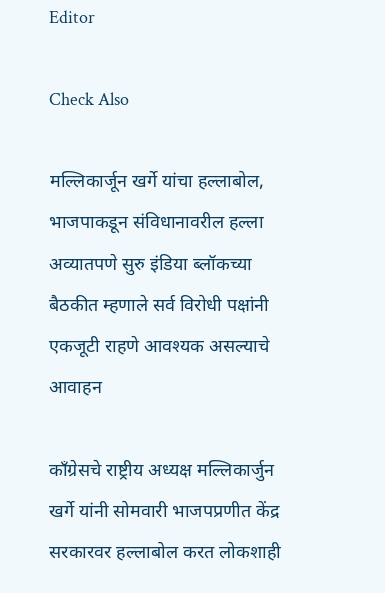Editor

Check Also

मल्लिकार्जून खर्गे यांचा हल्लाबोल, भाजपाकडून संविधानावरील हल्ला अव्यातपणे सुरु इंडिया ब्लॉकच्या बैठकीत म्हणाले सर्व विरोधी पक्षांनी एकजूटी राहणे आवश्यक असल्याचे आवाहन

काँग्रेसचे राष्ट्रीय अध्यक्ष मल्लिकार्जुन खर्गे यांनी सोमवारी भाजपप्रणीत केंद्र सरकारवर हल्लाबोल करत लोकशाही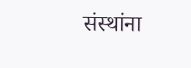संस्थांना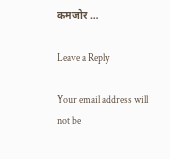कमजोर …

Leave a Reply

Your email address will not be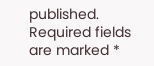published. Required fields are marked *